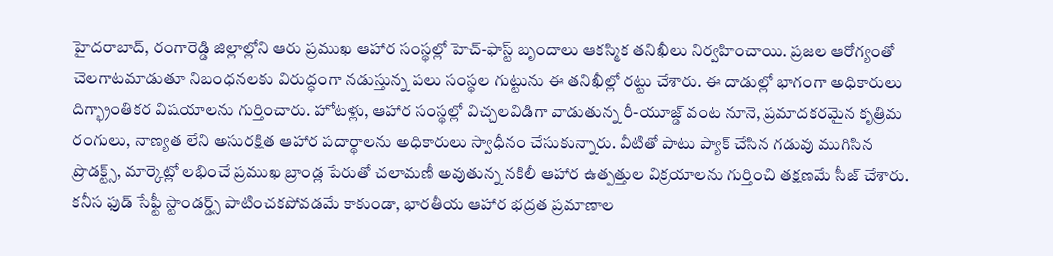హైదరాబాద్, రంగారెడ్డి జిల్లాల్లోని ఆరు ప్రముఖ ఆహార సంస్థల్లో హెచ్-ఫాస్ట్ బృందాలు ఆకస్మిక తనిఖీలు నిర్వహించాయి. ప్రజల ఆరోగ్యంతో చెలగాటమాడుతూ నిబంధనలకు విరుద్ధంగా నడుస్తున్న పలు సంస్థల గుట్టును ఈ తనిఖీల్లో రట్టు చేశారు. ఈ దాడుల్లో భాగంగా అధికారులు దిగ్భ్రాంతికర విషయాలను గుర్తించారు. హోటళ్లు, ఆహార సంస్థల్లో విచ్చలవిడిగా వాడుతున్న రీ-యూజ్డ్ వంట నూనె, ప్రమాదకరమైన కృత్రిమ రంగులు, నాణ్యత లేని అసురక్షిత ఆహార పదార్థాలను అధికారులు స్వాధీనం చేసుకున్నారు. వీటితో పాటు ప్యాక్ చేసిన గడువు ముగిసిన ప్రొడక్ట్స్, మార్కెట్లో లభించే ప్రముఖ బ్రాండ్ల పేరుతో చలామణీ అవుతున్న నకిలీ ఆహార ఉత్పత్తుల విక్రయాలను గుర్తించి తక్షణమే సీజ్ చేశారు. కనీస ఫుడ్ సేఫ్టీ స్టాండర్డ్స్ పాటించకపోవడమే కాకుండా, భారతీయ ఆహార భద్రత ప్రమాణాల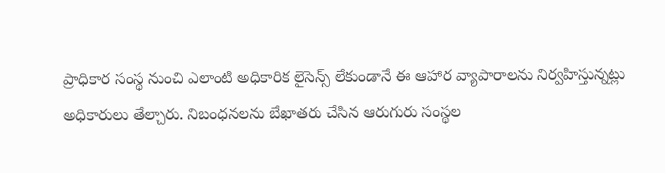ప్రాధికార సంస్థ నుంచి ఎలాంటి అధికారిక లైసెన్స్ లేకుండానే ఈ ఆహార వ్యాపారాలను నిర్వహిస్తున్నట్లు అధికారులు తేల్చారు. నిబంధనలను బేఖాతరు చేసిన ఆరుగురు సంస్థల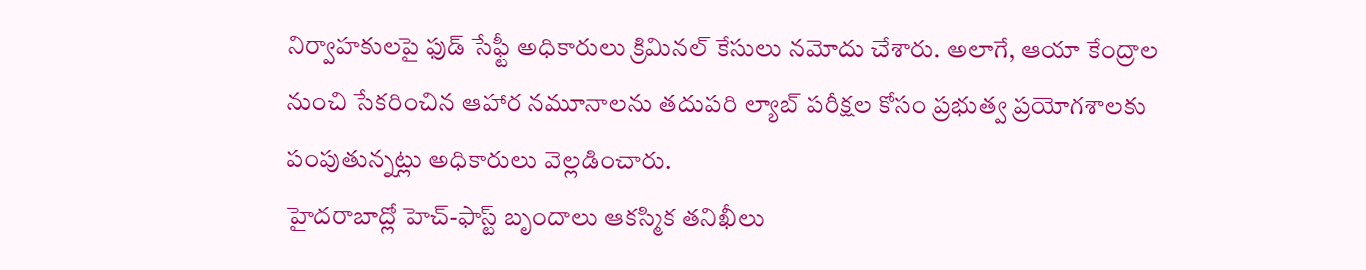నిర్వాహకులపై ఫుడ్ సేఫ్టీ అధికారులు క్రిమినల్ కేసులు నమోదు చేశారు. అలాగే, ఆయా కేంద్రాల నుంచి సేకరించిన ఆహార నమూనాలను తదుపరి ల్యాబ్ పరీక్షల కోసం ప్రభుత్వ ప్రయోగశాలకు పంపుతున్నట్లు అధికారులు వెల్లడించారు.
హైదరాబాద్లో హెచ్-ఫాస్ట్ బృందాలు ఆకస్మిక తనిఖీలు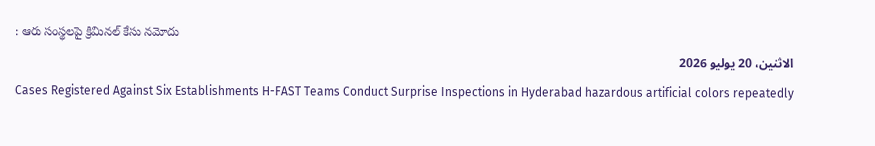: ఆరు సంస్థలపై క్రిమినల్ కేసు నమోదు
الاثنين، 20 يوليو 2026
Cases Registered Against Six Establishments H-FAST Teams Conduct Surprise Inspections in Hyderabad hazardous artificial colors repeatedly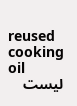reused cooking oil
ليست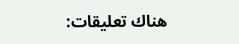هناك تعليقات: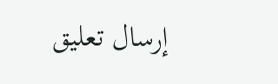إرسال تعليق